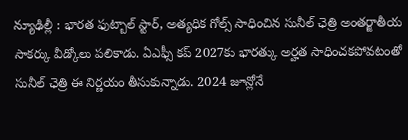న్యూఢిల్లీ : భారత ఫుట్బాల్ స్టార్, అత్యధిక గోల్స్ సాధించిన సునీల్ ఛెత్రి అంతర్జాతీయ సాకర్కు వీడ్కోలు పలికాడు. ఏఎఫ్సీ కప్ 2027కు భారత్కు అర్హత సాధించకపోవటంతో సునీల్ ఛెత్రి ఈ నిర్ణయం తీసుకున్నాడు. 2024 జూన్లోనే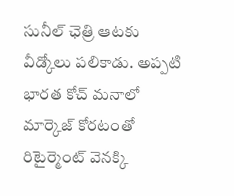సునీల్ ఛెత్రి ఆటకు వీడ్కోలు పలికాడు. అప్పటి భారత కోచ్ మనాలో మార్కెజ్ కోరటంతో రిటైర్మెంట్ వెనక్కి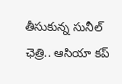తీసుకున్న సునీల్ ఛెత్రి.. ఆసియా కప్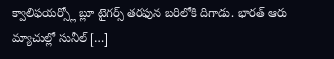క్వాలిఫయర్స్లో బ్లూ టైగర్స్ తరఫున బరిలోకి దిగాడు. భారత్ ఆరు మ్యాచుల్లో సునీల్ […]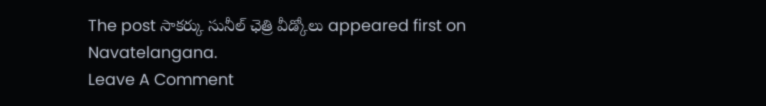The post సాకర్కు సునీల్ ఛెత్రి వీడ్కోలు appeared first on Navatelangana.
Leave A Comment